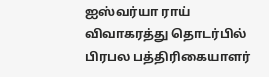ஐஸ்வர்யா ராய் விவாகரத்து தொடர்பில் பிரபல பத்திரிகையாளர்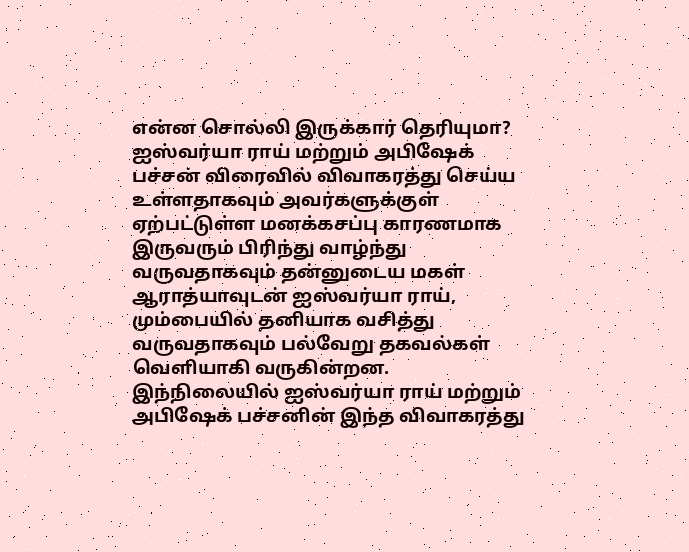என்ன சொல்லி இருக்கார் தெரியுமா?
ஐஸ்வர்யா ராய் மற்றும் அபிஷேக் பச்சன் விரைவில் விவாகரத்து செய்ய உள்ளதாகவும் அவர்களுக்குள் ஏற்பட்டுள்ள மனக்கசப்பு காரணமாக இருவரும் பிரிந்து வாழ்ந்து வருவதாகவும் தன்னுடைய மகள் ஆராத்யாவுடன் ஐஸ்வர்யா ராய், மும்பையில் தனியாக வசித்து வருவதாகவும் பல்வேறு தகவல்கள் வெளியாகி வருகின்றன. இந்நிலையில் ஐஸ்வர்யா ராய் மற்றும் அபிஷேக் பச்சனின் இந்த விவாகரத்து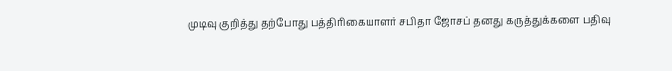முடிவு குறித்து தற்போது பத்திரிகையாளர் சபிதா ஜோசப் தனது கருத்துக்களை பதிவு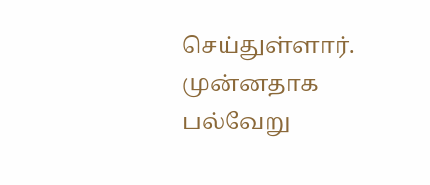செய்துள்ளார். முன்னதாக பல்வேறு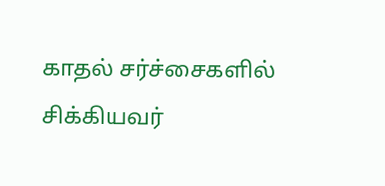காதல் சர்ச்சைகளில் சிக்கியவர்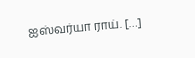ஐஸ்வர்யா ராய். […]